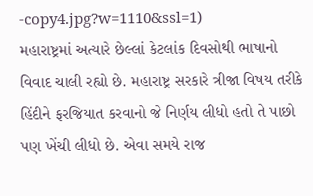-copy4.jpg?w=1110&ssl=1)
મહારાષ્ટ્રમાં અત્યારે છેલ્લાં કેટલાંક દિવસોથી ભાષાનો વિવાદ ચાલી રહ્યો છે. મહારાષ્ટ્ર સરકારે ત્રીજા વિષય તરીકે હિંદીને ફરજિયાત કરવાનો જે નિર્ણય લીધો હતો તે પાછો પણ ખેંચી લીધો છે. એવા સમયે રાજ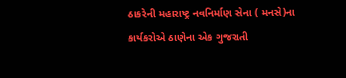ઠાકરેની મહારાષ્ટ્ર નવનિર્માણ સેના ( મનસે)ના કાર્યકરોએ ઠાણેના એક ગુજરાતી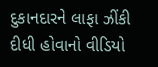દુકાનદારને લાફા ઝીંકી દીધી હોવાનો વીડિયો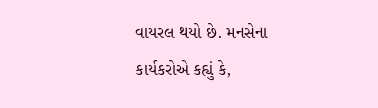વાયરલ થયો છે. મનસેના કાર્યકરોએ કહ્યું કે,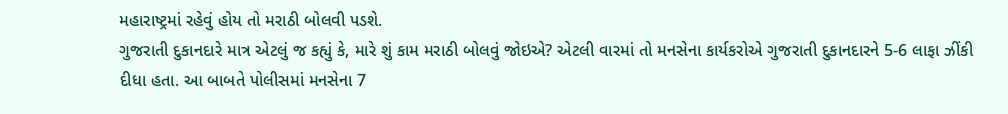મહારાષ્ટ્રમાં રહેવું હોય તો મરાઠી બોલવી પડશે.
ગુજરાતી દુકાનદારે માત્ર એટલું જ કહ્યું કે, મારે શું કામ મરાઠી બોલવું જોઇએ? એટલી વારમાં તો મનસેના કાર્યકરોએ ગુજરાતી દુકાનદારને 5-6 લાફા ઝીંકી દીધા હતા. આ બાબતે પોલીસમાં મનસેના 7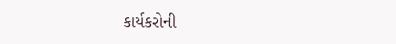કાર્યકરોની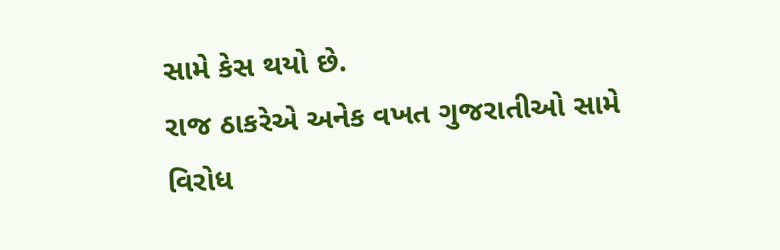સામે કેસ થયો છે.
રાજ ઠાકરેએ અનેક વખત ગુજરાતીઓ સામે વિરોધ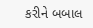કરીને બબાલ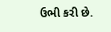ઉભી કરી છે.